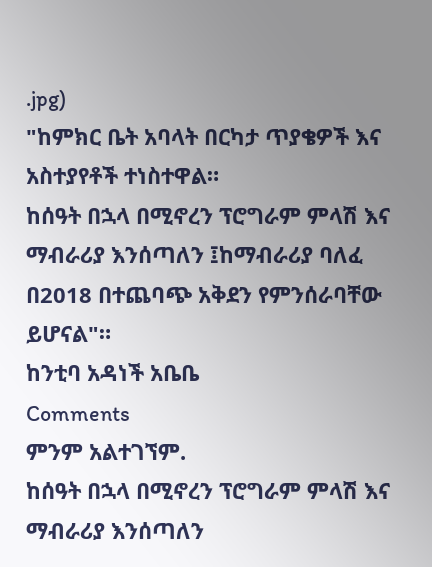.jpg)
"ከምክር ቤት አባላት በርካታ ጥያቄዎች እና አስተያየቶች ተነስተዋል።
ከሰዓት በኋላ በሚኖረን ፕሮግራም ምላሽ እና ማብራሪያ እንሰጣለን ፤ከማብራሪያ ባለፈ በ2018 በተጨባጭ አቅደን የምንሰራባቸው ይሆናል"።
ከንቲባ አዳነች አቤቤ
Comments
ምንም አልተገኘም.
ከሰዓት በኋላ በሚኖረን ፕሮግራም ምላሽ እና ማብራሪያ እንሰጣለን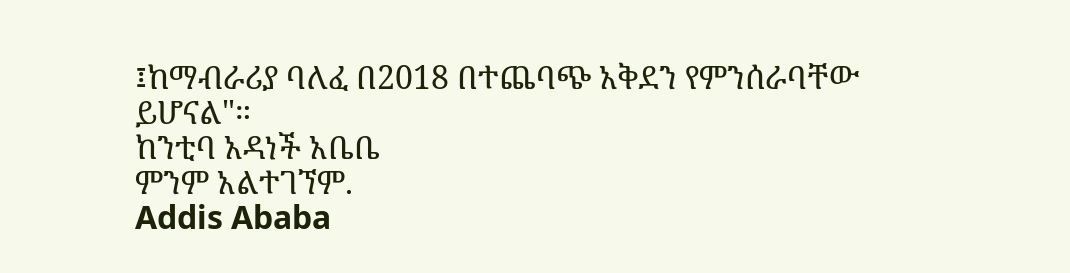፤ከማብራሪያ ባለፈ በ2018 በተጨባጭ አቅደን የምንሰራባቸው ይሆናል"።
ከንቲባ አዳነች አቤቤ
ምንም አልተገኘም.
Addis Ababa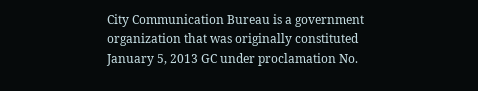City Communication Bureau is a government organization that was originally constituted January 5, 2013 GC under proclamation No.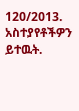120/2013.
አስተያየቶችዎን ይተዉት.